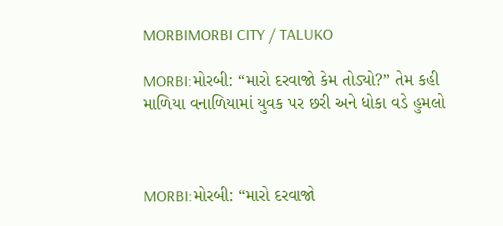MORBIMORBI CITY / TALUKO

MORBI:મોરબી: “મારો દરવાજો કેમ તોડ્યો?” તેમ કહી માળિયા વનાળિયામાં યુવક પર છરી અને ધોકા વડે હુમલો



MORBI:મોરબી: “મારો દરવાજો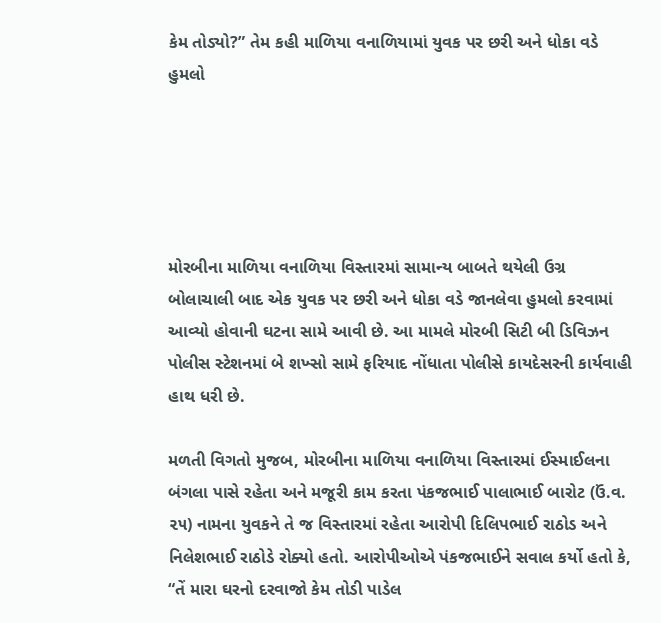કેમ તોડ્યો?” તેમ કહી માળિયા વનાળિયામાં યુવક પર છરી અને ધોકા વડે હુમલો





મોરબીના માળિયા વનાળિયા વિસ્તારમાં સામાન્ય બાબતે થયેલી ઉગ્ર બોલાચાલી બાદ એક યુવક પર છરી અને ધોકા વડે જાનલેવા હુમલો કરવામાં આવ્યો હોવાની ઘટના સામે આવી છે. આ મામલે મોરબી સિટી બી ડિવિઝન પોલીસ સ્ટેશનમાં બે શખ્સો સામે ફરિયાદ નોંધાતા પોલીસે કાયદેસરની કાર્યવાહી હાથ ધરી છે.

મળતી વિગતો મુજબ, મોરબીના માળિયા વનાળિયા વિસ્તારમાં ઈસ્માઈલના બંગલા પાસે રહેતા અને મજૂરી કામ કરતા પંકજભાઈ પાલાભાઈ બારોટ (ઉં.વ. ૨૫) નામના યુવકને તે જ વિસ્તારમાં રહેતા આરોપી દિલિપભાઈ રાઠોડ અને નિલેશભાઈ રાઠોડે રોક્યો હતો. આરોપીઓએ પંકજભાઈને સવાલ કર્યો હતો કે, “તેં મારા ઘરનો દરવાજો કેમ તોડી પાડેલ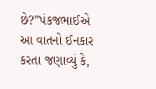છે?”પંકજભાઈએ આ વાતનો ઈનકાર કરતા જણાવ્યું કે,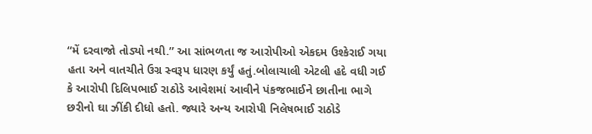“મેં દરવાજો તોડ્યો નથી.” આ સાંભળતા જ આરોપીઓ એકદમ ઉશ્કેરાઈ ગયા હતા અને વાતચીતે ઉગ્ર સ્વરૂપ ધારણ કર્યું હતું.બોલાચાલી એટલી હદે વધી ગઈ કે આરોપી દિલિપભાઈ રાઠોડે આવેશમાં આવીને પંકજભાઈને છાતીના ભાગે છરીનો ઘા ઝીંકી દીધો હતો. જ્યારે અન્ય આરોપી નિલેષભાઈ રાઠોડે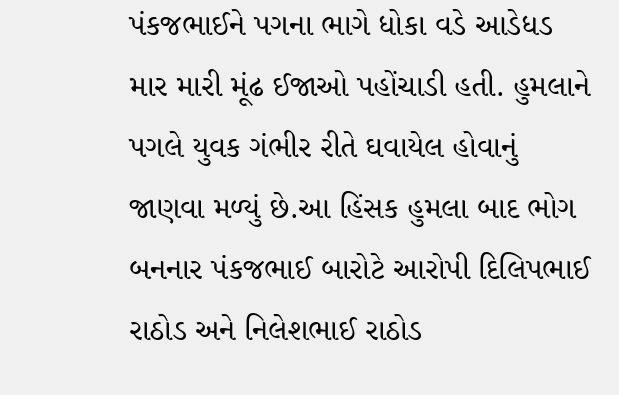પંકજભાઈને પગના ભાગે ધોકા વડે આડેધડ માર મારી મૂંઢ ઈજાઓ પહોંચાડી હતી. હુમલાને પગલે યુવક ગંભીર રીતે ઘવાયેલ હોવાનું જાણવા મળ્યું છે.આ હિંસક હુમલા બાદ ભોગ બનનાર પંકજભાઈ બારોટે આરોપી દિલિપભાઈ રાઠોડ અને નિલેશભાઈ રાઠોડ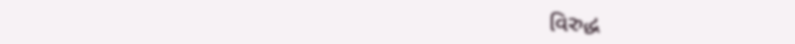વિરુદ્ધ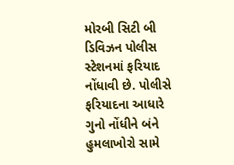મોરબી સિટી બી ડિવિઝન પોલીસ સ્ટેશનમાં ફરિયાદ નોંધાવી છે. પોલીસે ફરિયાદના આધારે ગુનો નોંધીને બંને હુમલાખોરો સામે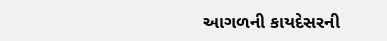આગળની કાયદેસરની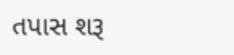તપાસ શરૂ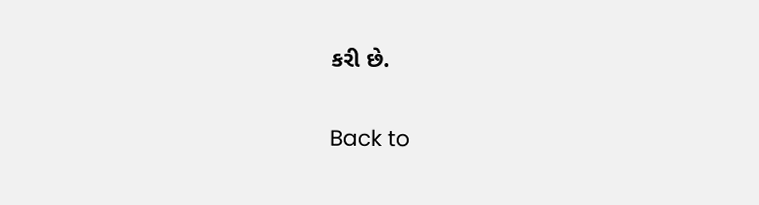કરી છે.

Back to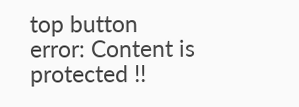top button
error: Content is protected !!